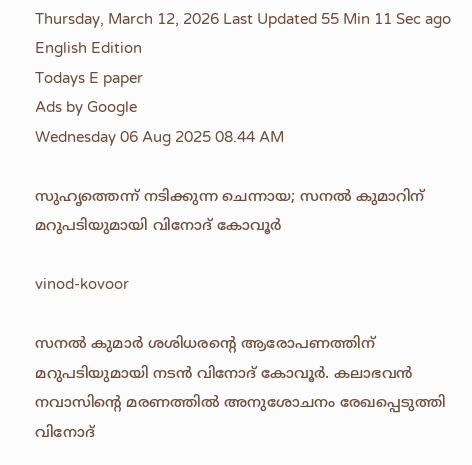Thursday, March 12, 2026 Last Updated 55 Min 11 Sec ago English Edition
Todays E paper
Ads by Google
Wednesday 06 Aug 2025 08.44 AM

സുഹൃത്തെന്ന് നടിക്കുന്ന ചെന്നായ; സനല്‍ കുമാറിന് മറുപടിയുമായി വിനോദ് കോവൂര്‍

vinod-kovoor

സനല്‍ കുമാര്‍ ശശിധരന്റെ ആരോപണത്തിന് മറുപടിയുമായി നടന്‍ വിനോദ് കോവൂര്‍. കലാഭവന്‍ നവാസിന്റെ മരണത്തില്‍ അനുശോചനം രേഖപ്പെടുത്തി വിനോദ്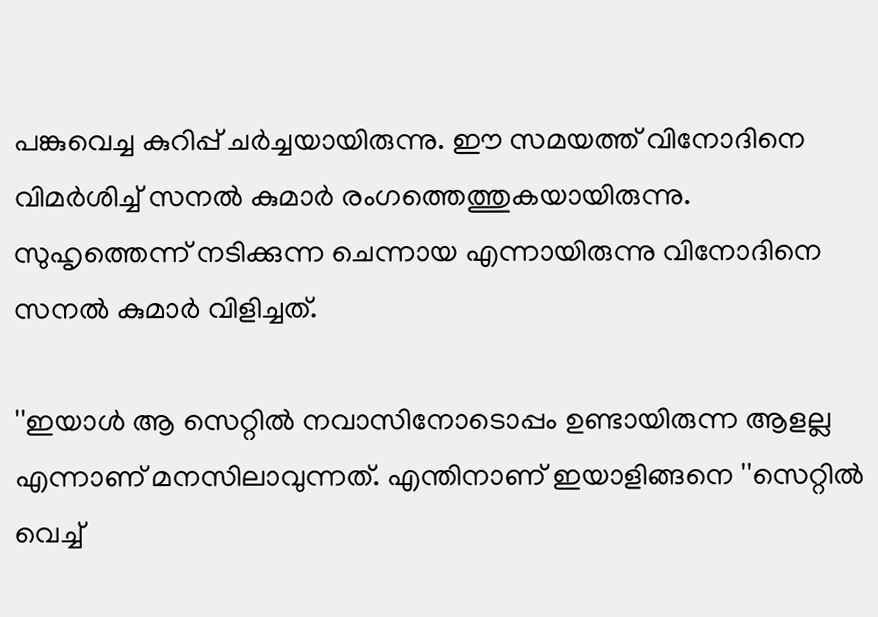പങ്കുവെച്ച കുറിപ്പ് ചര്‍ച്ചയായിരുന്നു. ഈ സമയത്ത് വിനോദിനെ വിമര്‍ശിച്ച് സനല്‍ കുമാര്‍ രംഗത്തെത്തുകയായിരുന്നു. സുഹൃത്തെന്ന് നടിക്കുന്ന ചെന്നായ എന്നായിരുന്നു വിനോദിനെ സനല്‍ കുമാര്‍ വിളിച്ചത്.

''ഇയാള്‍ ആ സെറ്റില്‍ നവാസിനോടൊപ്പം ഉണ്ടായിരുന്ന ആളല്ല എന്നാണ് മനസിലാവുന്നത്. എന്തിനാണ് ഇയാളിങ്ങനെ ''സെറ്റില്‍ വെച്ച്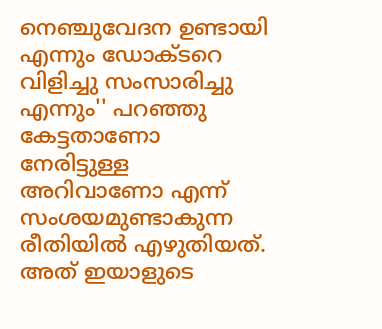നെഞ്ചുവേദന ഉണ്ടായി എന്നും ഡോക്ടറെ വിളിച്ചു സംസാരിച്ചു എന്നും'' പറഞ്ഞു കേട്ടതാണോ നേരിട്ടുള്ള അറിവാണോ എന്ന് സംശയമുണ്ടാകുന്ന രീതിയില്‍ എഴുതിയത്. അത് ഇയാളുടെ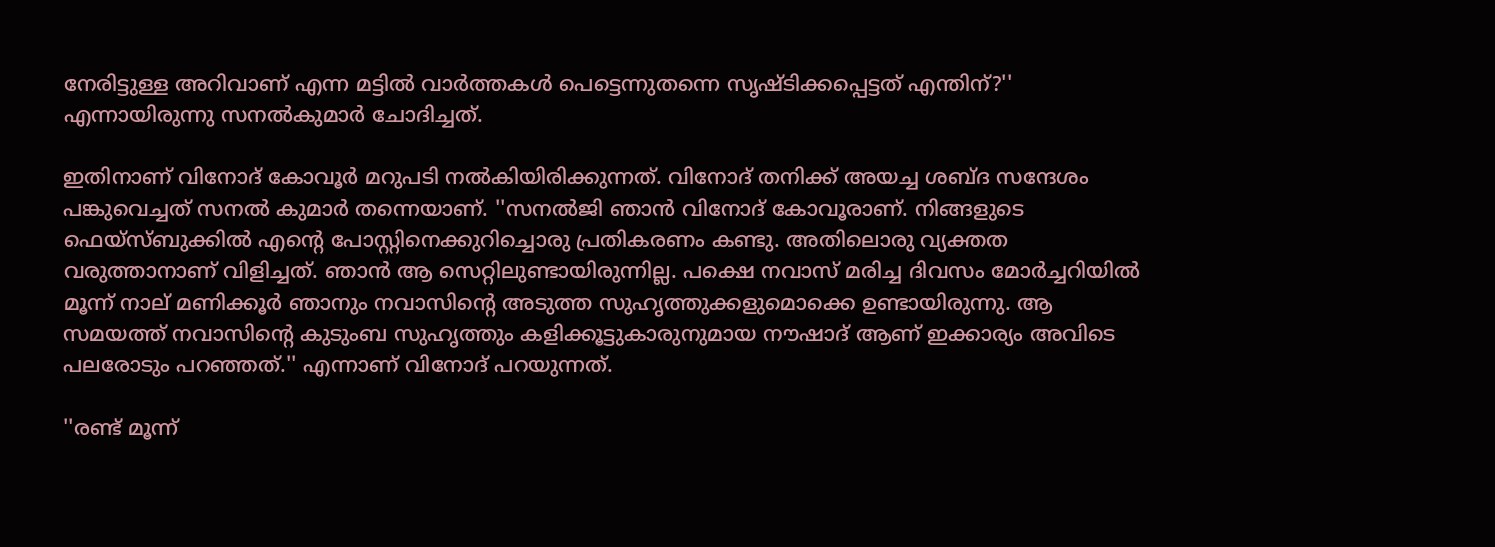നേരിട്ടുള്ള അറിവാണ് എന്ന മട്ടില്‍ വാര്‍ത്തകള്‍ പെട്ടെന്നുതന്നെ സൃഷ്ടിക്കപ്പെട്ടത് എന്തിന്?'' എന്നായിരുന്നു സനല്‍കുമാര്‍ ചോദിച്ചത്.

ഇതിനാണ് വിനോദ് കോവൂര്‍ മറുപടി നല്‍കിയിരിക്കുന്നത്. വിനോദ് തനിക്ക് അയച്ച ശബ്ദ സന്ദേശം പങ്കുവെച്ചത് സനല്‍ കുമാര്‍ തന്നെയാണ്. ''സനല്‍ജി ഞാന്‍ വിനോദ് കോവൂരാണ്. നിങ്ങളുടെ ഫെയ്‌സ്ബുക്കില്‍ എന്റെ പോസ്റ്റിനെക്കുറിച്ചൊരു പ്രതികരണം കണ്ടു. അതിലൊരു വ്യക്തത വരുത്താനാണ് വിളിച്ചത്. ഞാന്‍ ആ സെറ്റിലുണ്ടായിരുന്നില്ല. പക്ഷെ നവാസ് മരിച്ച ദിവസം മോര്‍ച്ചറിയില്‍ മൂന്ന് നാല് മണിക്കൂര്‍ ഞാനും നവാസിന്റെ അടുത്ത സുഹൃത്തുക്കളുമൊക്കെ ഉണ്ടായിരുന്നു. ആ സമയത്ത് നവാസിന്റെ കുടുംബ സുഹൃത്തും കളിക്കൂട്ടുകാരുനുമായ നൗഷാദ് ആണ് ഇക്കാര്യം അവിടെ പലരോടും പറഞ്ഞത്.'' എന്നാണ് വിനോദ് പറയുന്നത്.

''രണ്ട് മൂന്ന്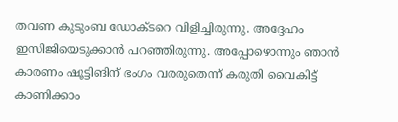തവണ കുടുംബ ഡോക്ടറെ വിളിച്ചിരുന്നു. അദ്ദേഹം ഇസിജിയെടുക്കാന്‍ പറഞ്ഞിരുന്നു. അപ്പോഴൊന്നും ഞാന്‍ കാരണം ഷൂട്ടിങിന് ഭംഗം വരരുതെന്ന് കരുതി വൈകിട്ട് കാണിക്കാം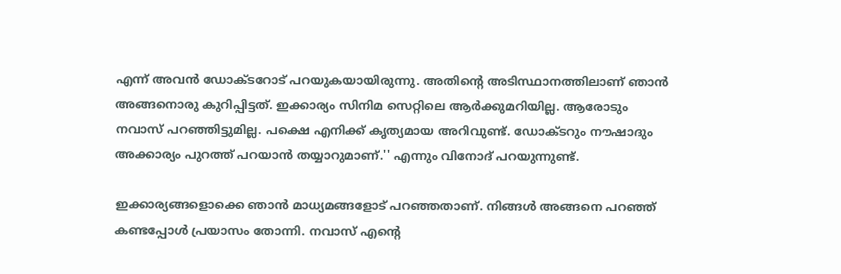എന്ന് അവന്‍ ഡോക്ടറോട് പറയുകയായിരുന്നു. അതിന്റെ അടിസ്ഥാനത്തിലാണ് ഞാന്‍ അങ്ങനൊരു കുറിപ്പിട്ടത്. ഇക്കാര്യം സിനിമ സെറ്റിലെ ആര്‍ക്കുമറിയില്ല. ആരോടും നവാസ് പറഞ്ഞിട്ടുമില്ല. പക്ഷെ എനിക്ക് കൃത്യമായ അറിവുണ്ട്. ഡോക്ടറും നൗഷാദും അക്കാര്യം പുറത്ത് പറയാന്‍ തയ്യാറുമാണ്.'' എന്നും വിനോദ് പറയുന്നുണ്ട്.

ഇക്കാര്യങ്ങളൊക്കെ ഞാന്‍ മാധ്യമങ്ങളോട് പറഞ്ഞതാണ്. നിങ്ങള്‍ അങ്ങനെ പറഞ്ഞ് കണ്ടപ്പോള്‍ പ്രയാസം തോന്നി. നവാസ് എന്റെ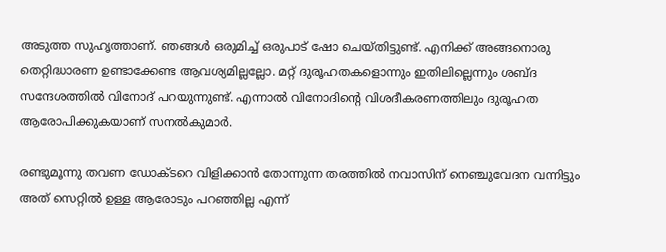അടുത്ത സുഹൃത്താണ്. ഞങ്ങള്‍ ഒരുമിച്ച് ഒരുപാട് ഷോ ചെയ്തിട്ടുണ്ട്. എനിക്ക് അങ്ങനൊരു തെറ്റിദ്ധാരണ ഉണ്ടാക്കേണ്ട ആവശ്യമില്ലല്ലോ. മറ്റ് ദുരൂഹതകളൊന്നും ഇതിലില്ലെന്നും ശബ്ദ സന്ദേശത്തില്‍ വിനോദ് പറയുന്നുണ്ട്. എന്നാല്‍ വിനോദിന്റെ വിശദീകരണത്തിലും ദുരൂഹത ആരോപിക്കുകയാണ് സനല്‍കുമാര്‍.

രണ്ടുമൂന്നു തവണ ഡോക്ടറെ വിളിക്കാന്‍ തോന്നുന്ന തരത്തില്‍ നവാസിന് നെഞ്ചുവേദന വന്നിട്ടും അത് സെറ്റില്‍ ഉള്ള ആരോടും പറഞ്ഞില്ല എന്ന്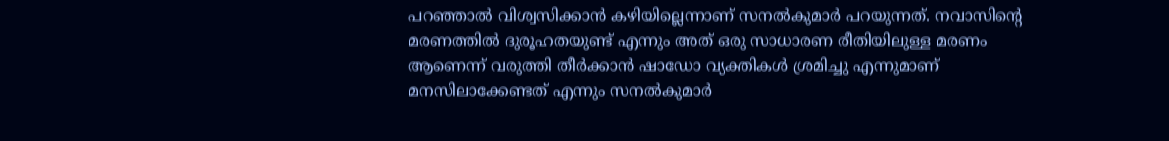പറഞ്ഞാല്‍ വിശ്വസിക്കാന്‍ കഴിയില്ലെന്നാണ് സനല്‍കുമാര്‍ പറയുന്നത്. നവാസിന്റെ മരണത്തില്‍ ദുരൂഹതയുണ്ട് എന്നും അത് ഒരു സാധാരണ രീതിയിലുള്ള മരണം ആണെന്ന് വരുത്തി തീര്‍ക്കാന്‍ ഷാഡോ വ്യക്തികള്‍ ശ്രമിച്ചു എന്നുമാണ് മനസിലാക്കേണ്ടത് എന്നും സനല്‍കുമാര്‍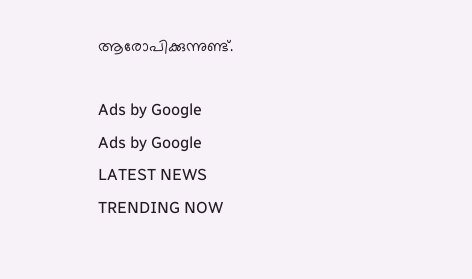ആരോപിക്കുന്നുണ്ട്.

Ads by Google
Ads by Google
LATEST NEWS
TRENDING NOW